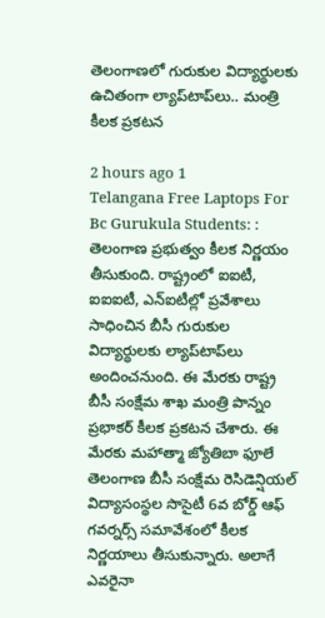తెలంగాణలో గురుకుల విద్యార్థులకు ఉచితంగా ల్యాప్‌టాప్‌లు.. మంత్రి కీలక ప్రకటన

2 hours ago 1
Telangana Free Laptops For Bc Gurukula Students: : తెలంగాణ ప్రభుత్వం కీలక నిర్ణయం తీసుకుంది. రాష్ట్రంలో ఐఐటీ, ఐఐఐటీ, ఎన్‌ఐటీల్లో ప్రవేశాలు సాధించిన బీసీ గురుకుల విద్యార్థులకు ల్యాప్‌టాప్‌లు అందించనుంది. ఈ మేరకు రాష్ట్ర బీసీ సంక్షేమ శాఖ మంత్రి పొన్నం ప్రభాకర్‌ కీలక ప్రకటన చేశారు. ఈ మేరకు మహాత్మా జ్యోతిబా ఫూలే తెలంగాణ బీసీ సంక్షేమ రెసిడెన్షియల్‌ విద్యాసంస్థల సొసైటీ 6వ బోర్డ్‌ ఆఫ్‌ గవర్నర్స్‌ సమావేశంలో కీలక నిర్ణయాలు తీసుకున్నారు. అలాగే ఎవరైనా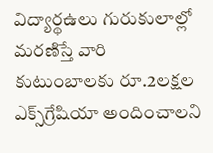విద్యార్థఉలు గురుకులాల్లో మరణిస్తే వారి కుటుంబాలకు రూ.2లక్షల ఎక్స్‌గ్రేషియా అందించాలని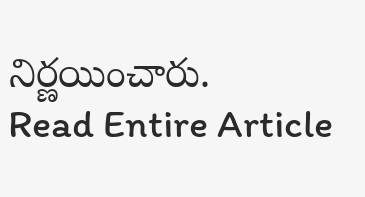నిర్ణయించారు.
Read Entire Article